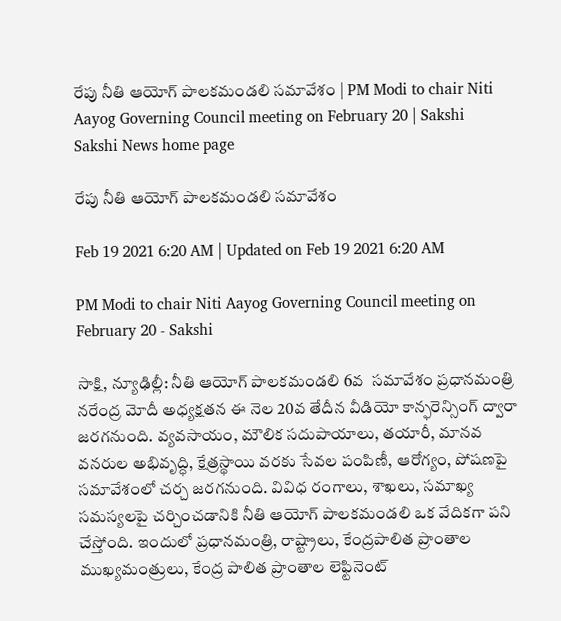రేపు నీతి ఆయోగ్‌ పాలకమండలి సమావేశం | PM Modi to chair Niti Aayog Governing Council meeting on February 20 | Sakshi
Sakshi News home page

రేపు నీతి ఆయోగ్‌ పాలకమండలి సమావేశం

Feb 19 2021 6:20 AM | Updated on Feb 19 2021 6:20 AM

PM Modi to chair Niti Aayog Governing Council meeting on February 20 - Sakshi

సాక్షి, న్యూఢిల్లీ: నీతి ఆయోగ్‌ పాలకమండలి 6వ  సమావేశం ప్రధానమంత్రి నరేంద్ర మోదీ అధ్యక్షతన ఈ నెల 20వ తేదీన వీడియో కాన్ఫరెన్సింగ్‌ ద్వారా జరగనుంది. వ్యవసాయం, మౌలిక సదుపాయాలు, తయారీ, మానవ వనరుల అభివృద్ధి, క్షేత్రస్థాయి వరకు సేవల పంపిణీ, ఆరోగ్యం, పోషణపై సమావేశంలో చర్చ జరగనుంది. వివిధ రంగాలు, శాఖలు, సమాఖ్య సమస్యలపై చర్చించడానికి నీతి ఆయోగ్‌ పాలకమండలి ఒక వేదికగా పని చేస్తోంది. ఇందులో ప్రధానమంత్రి, రాష్ట్రాలు, కేంద్రపాలిత ప్రాంతాల ముఖ్యమంత్రులు, కేంద్ర పాలిత ప్రాంతాల లెఫ్టినెంట్‌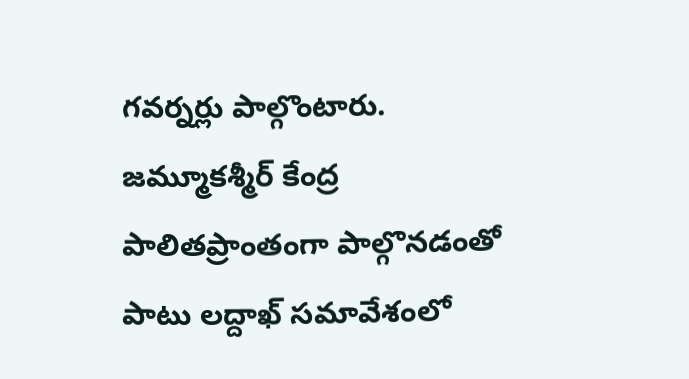గవర్నర్లు పాల్గొంటారు. జమ్మూకశ్మీర్‌ కేంద్ర పాలితప్రాంతంగా పాల్గొనడంతో పాటు లద్దాఖ్‌ సమావేశంలో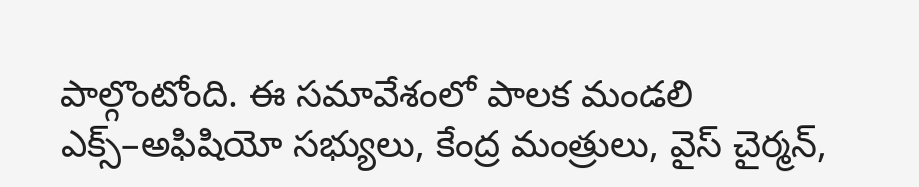పాల్గొంటోంది. ఈ సమావేశంలో పాలక మండలి ఎక్స్‌–అఫిషియో సభ్యులు, కేంద్ర మంత్రులు, వైస్‌ చైర్మన్,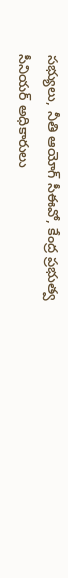సభ్యులు, నీతి ఆయోగ్‌ సీఈవో, కేంద్ర ప్రభుత్వ సీనియర్‌ అధికారులు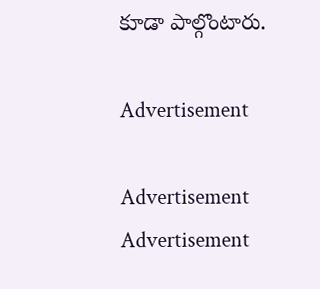కూడా పాల్గొంటారు.

Advertisement

Advertisement
Advertisement